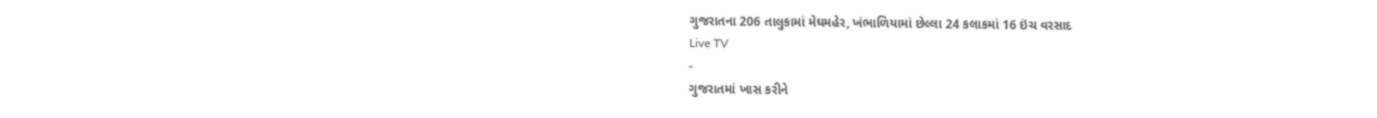ગુજરાતના 206 તાલુકામાં મેઘમહેર, ખંભાળિયામાં છેલ્લા 24 કલાકમાં 16 ઇંચ વરસાદ
Live TV
-
ગુજરાતમાં ખાસ કરીને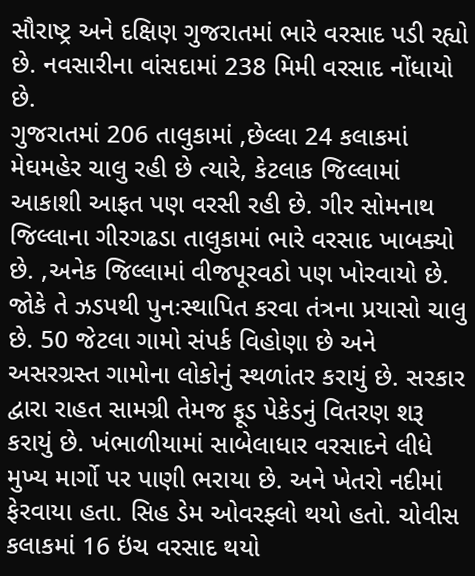સૌરાષ્ટ્ર અને દક્ષિણ ગુજરાતમાં ભારે વરસાદ પડી રહ્યો છે. નવસારીના વાંસદામાં 238 મિમી વરસાદ નોંધાયો છે.
ગુજરાતમાં 206 તાલુકામાં ,છેલ્લા 24 કલાકમાં મેઘમહેર ચાલુ રહી છે ત્યારે, કેટલાક જિલ્લામાં આકાશી આફત પણ વરસી રહી છે. ગીર સોમનાથ જિલ્લાના ગીરગઢડા તાલુકામાં ભારે વરસાદ ખાબક્યો છે. ,અનેક જિલ્લામાં વીજપૂરવઠો પણ ખોરવાયો છે. જોકે તે ઝડપથી પુનઃસ્થાપિત કરવા તંત્રના પ્રયાસો ચાલુ છે. 50 જેટલા ગામો સંપર્ક વિહોણા છે અને અસરગ્રસ્ત ગામોના લોકોનું સ્થળાંતર કરાયું છે. સરકાર દ્વારા રાહત સામગ્રી તેમજ ફૂડ પેકેડનું વિતરણ શરૂ કરાયું છે. ખંભાળીયામાં સાબેલાધાર વરસાદને લીધે મુખ્ય માર્ગો પર પાણી ભરાયા છે. અને ખેતરો નદીમાં ફેરવાયા હતા. સિહ ડેમ ઓવરફ્લો થયો હતો. ચોવીસ કલાકમાં 16 ઇંચ વરસાદ થયો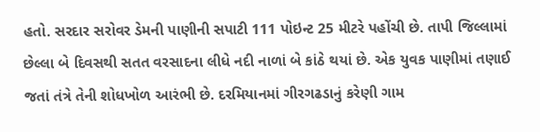હતો. સરદાર સરોવર ડેમની પાણીની સપાટી 111 પોઇન્ટ 25 મીટરે પહોંચી છે. તાપી જિલ્લામાં છેલ્લા બે દિવસથી સતત વરસાદના લીધે નદી નાળાં બે કાંઠે થયાં છે. એક યુવક પાણીમાં તણાઈ જતાં તંત્રે તેની શોધખોળ આરંભી છે. દરમિયાનમાં ગીરગઢડાનું કરેણી ગામ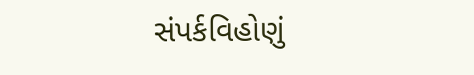સંપર્કવિહોણું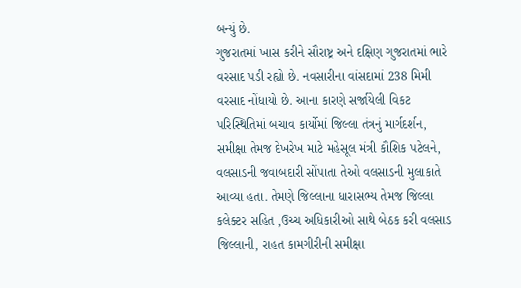બન્યું છે.
ગુજરાતમાં ખાસ કરીને સૌરાષ્ટ્ર અને દક્ષિણ ગુજરાતમાં ભારે વરસાદ પડી રહ્યો છે. નવસારીના વાંસદામાં 238 મિમી વરસાદ નોંધાયો છે. આના કારણે સર્જાયેલી વિકટ પરિસ્થિતિમાં બચાવ કાર્યોમાં જિલ્લા તંત્રનું માર્ગદર્શન, સમીક્ષા તેમજ દેખરેખ માટે મહેસૂલ મંત્રી કૌશિક પટેલને, વલસાડની જવાબદારી સોંપાતા તેઓ વલસાડની મુલાકાતે આવ્યા હતા. તેમણે જિલ્લાના ધારાસભ્ય તેમજ જિલ્લા કલેક્ટર સહિત ,ઉચ્ચ અધિકારીઓ સાથે બેઠક કરી વલસાડ જિલ્લાની, રાહત કામગીરીની સમીક્ષા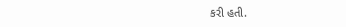કરી હતી.